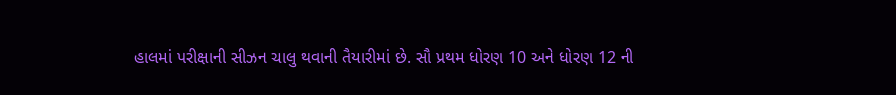હાલમાં પરીક્ષાની સીઝન ચાલુ થવાની તૈયારીમાં છે. સૌ પ્રથમ ધોરણ 10 અને ધોરણ 12 ની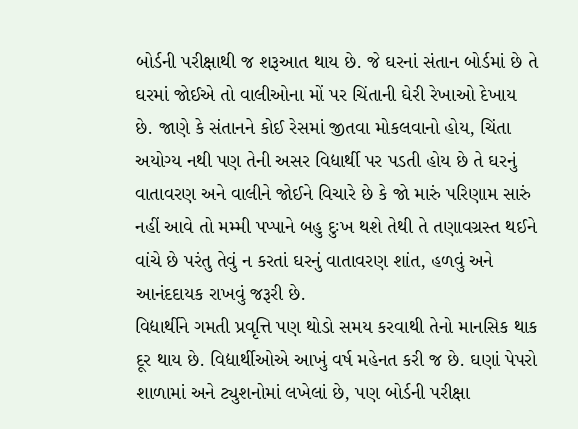બોર્ડની પરીક્ષાથી જ શરૂઆત થાય છે. જે ઘરનાં સંતાન બોર્ડમાં છે તે ઘરમાં જોઈએ તો વાલીઓના મોં પર ચિંતાની ઘેરી રેખાઓ દેખાય છે. જાણે કે સંતાનને કોઈ રેસમાં જીતવા મોકલવાનો હોય, ચિંતા અયોગ્ય નથી પણ તેની અસર વિદ્યાર્થી પર પડતી હોય છે તે ઘરનું વાતાવરણ અને વાલીને જોઈને વિચારે છે કે જો મારું પરિણામ સારું નહીં આવે તો મમ્મી પપ્પાને બહુ દુઃખ થશે તેથી તે તણાવગ્રસ્ત થઈને વાંચે છે પરંતુ તેવું ન કરતાં ઘરનું વાતાવરણ શાંત, હળવું અને આનંદદાયક રાખવું જરૂરી છે.
વિદ્યાર્થીને ગમતી પ્રવૃત્તિ પણ થોડો સમય કરવાથી તેનો માનસિક થાક દૂર થાય છે. વિદ્યાર્થીઓએ આખું વર્ષ મહેનત કરી જ છે. ઘણાં પેપરો શાળામાં અને ટ્યુશનોમાં લખેલાં છે, પણ બોર્ડની પરીક્ષા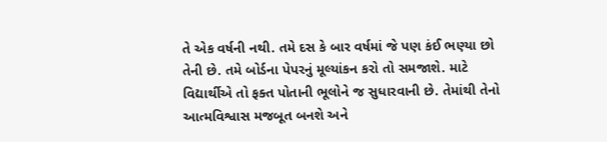તે એક વર્ષની નથી. તમે દસ કે બાર વર્ષમાં જે પણ કંઈ ભણ્યા છો તેની છે. તમે બોર્ડના પેપરનું મૂલ્યાંકન કરો તો સમજાશે. માટે વિદ્યાર્થીએ તો ફક્ત પોતાની ભૂલોને જ સુધારવાની છે. તેમાંથી તેનો આત્મવિશ્વાસ મજબૂત બનશે અને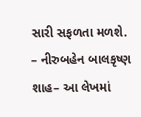સારી સફળતા મળશે.
– નીરુબહેન બાલકૃષ્ણ શાહ– આ લેખમાં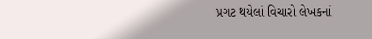પ્રગટ થયેલાં વિચારો લેખકનાં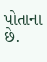પોતાના છે.